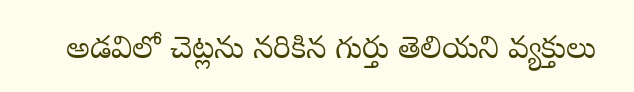అడవిలో చెట్లను నరికిన గుర్తు తెలియని వ్యక్తులు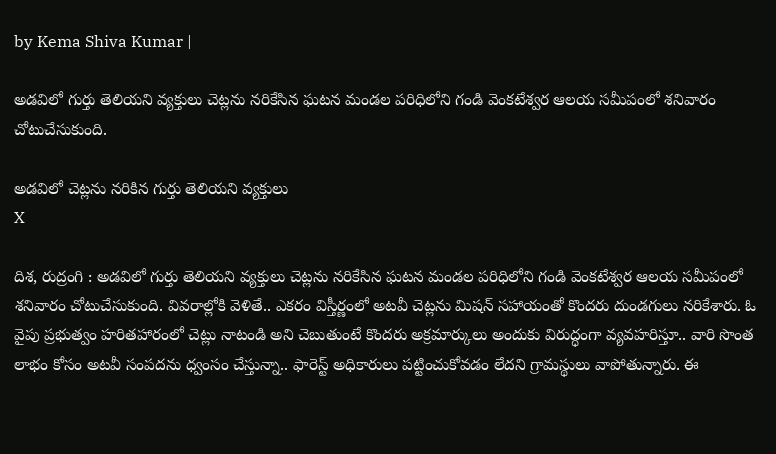by Kema Shiva Kumar |

అడవిలో గుర్తు తెలియని వ్యక్తులు చెట్లను నరికేసిన ఘటన మండల పరిధిలోని గండి వెంకటేశ్వర ఆలయ సమీపంలో శనివారం చోటుచేసుకుంది.

అడవిలో చెట్లను నరికిన గుర్తు తెలియని వ్యక్తులు
X

దిశ, రుద్రంగి : అడవిలో గుర్తు తెలియని వ్యక్తులు చెట్లను నరికేసిన ఘటన మండల పరిధిలోని గండి వెంకటేశ్వర ఆలయ సమీపంలో శనివారం చోటుచేసుకుంది. వివరాల్లోకి వెళితే.. ఎకరం విస్తీర్ణంలో అటవీ చెట్లను మిషన్ సహాయంతో కొందరు దుండగులు నరికేశారు. ఓ వైపు ప్రభుత్వం హరితహారంలో చెట్లు నాటండి అని చెబుతుంటే కొందరు అక్రమార్కులు అందుకు విరుద్ధంగా వ్యవహరిస్తూ.. వారి సొంత లాభం కోసం అటవీ సంపదను ధ్వంసం చేస్తున్నా.. ఫారెస్ట్ అధికారులు పట్టించుకోవడం లేదని గ్రామస్థులు వాపోతున్నారు. ఈ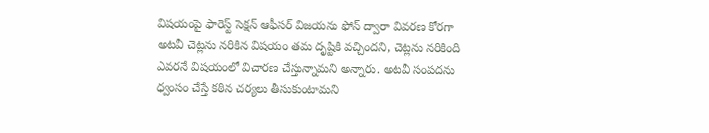విషయంపై ఫారెస్ట్ సెక్షన్ ఆఫీసర్ విజయను ఫోన్ ద్వారా వివరణ కోరగా అటవీ చెట్లను నరికిన విషయం తమ దృష్టికి వచ్చిందని, చెట్లను నరికింది ఎవరనే విషయంలో విచారణ చేస్తున్నామని అన్నారు. అటవీ సంపదను ధ్వంసం చేస్తే కఠిన చర్యలు తీసుకుంటామని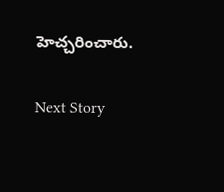హెచ్చరించారు.

Next Story